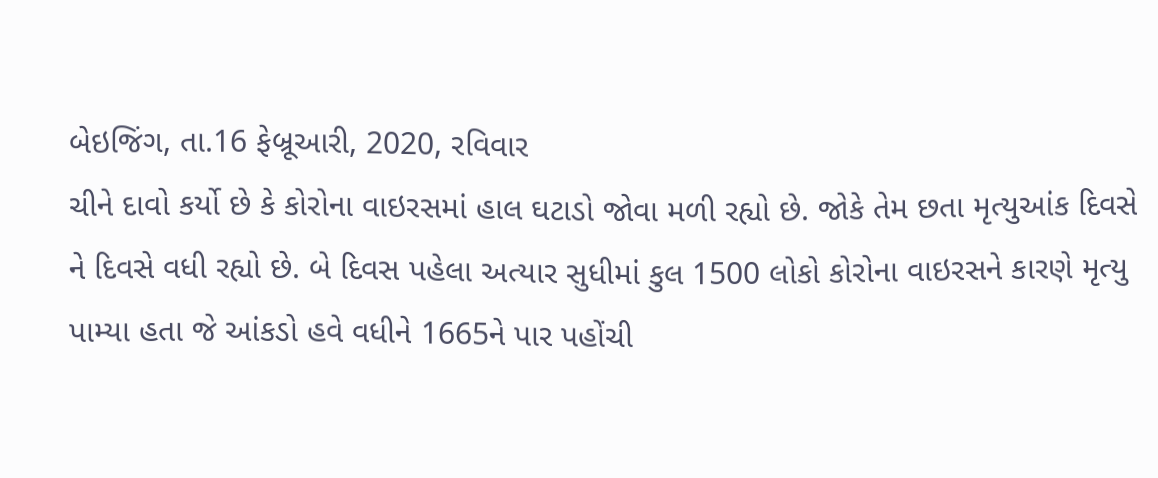બેઇજિંગ, તા.16 ફેબ્રૂઆરી, 2020, રવિવાર
ચીને દાવો કર્યો છે કે કોરોના વાઇરસમાં હાલ ઘટાડો જોવા મળી રહ્યો છે. જોકે તેમ છતા મૃત્યુઆંક દિવસે ને દિવસે વધી રહ્યો છે. બે દિવસ પહેલા અત્યાર સુધીમાં કુલ 1500 લોકો કોરોના વાઇરસને કારણે મૃત્યુ પામ્યા હતા જે આંકડો હવે વધીને 1665ને પાર પહોંચી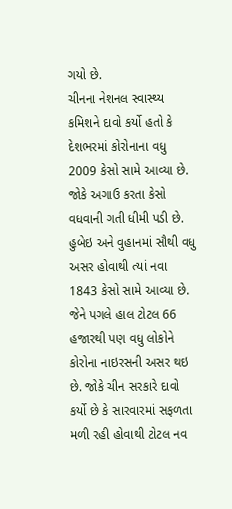ગયો છે.
ચીનના નેશનલ સ્વાસ્થ્ય કમિશને દાવો કર્યો હતો કે દેશભરમાં કોરોનાના વધુ 2009 કેસો સામે આવ્યા છે. જોકે અગાઉ કરતા કેસો વધવાની ગતી ધીમી પડી છે. હુબેઇ અને વુહાનમાં સૌથી વધુ અસર હોવાથી ત્યાં નવા 1843 કેસો સામે આવ્યા છે.
જેને પગલે હાલ ટોટલ 66 હજારથી પણ વધુ લોકોને કોરોના નાઇરસની અસર થઇ છે. જોકે ચીન સરકારે દાવો કર્યો છે કે સારવારમાં સફળતા મળી રહી હોવાથી ટોટલ નવ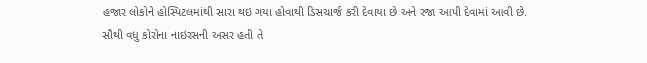હજાર લોકોને હોસ્પિટલમાંથી સારા થઇ ગયા હોવાથી ડિસચાર્જ કરી દેવાયા છે અને રજા આપી દેવામાં આવી છે.
સૌથી વધુ કોરોના નાઇરસની અસર હતી તે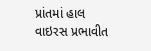પ્રાંતમાં હાલ વાઇરસ પ્રભાવીત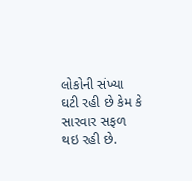લોકોની સંખ્યા ઘટી રહી છે કેમ કે સારવાર સફળ થઇ રહી છે.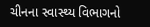ચીનના સ્વાસ્થ્ય વિભાગનો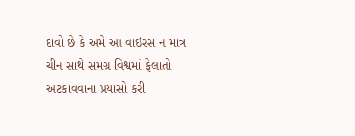દાવો છે કે અમે આ વાઇરસ ન માત્ર ચીન સાથે સમગ્ર વિશ્વમાં ફેલાતો અટકાવવાના પ્રયાસો કરી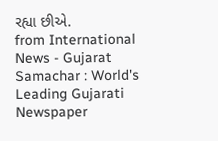રહ્યા છીએ.
from International News - Gujarat Samachar : World's Leading Gujarati Newspaper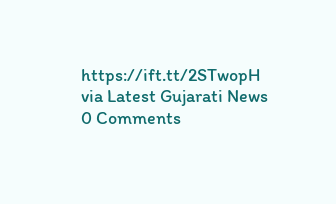https://ift.tt/2STwopH
via Latest Gujarati News
0 Comments